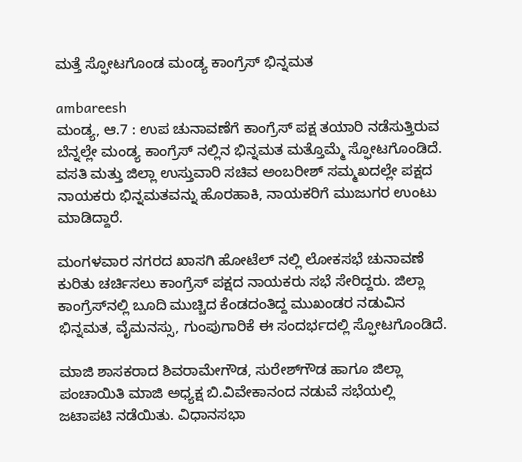ಮತ್ತೆ ಸ್ಫೋಟಗೊಂಡ ಮಂಡ್ಯ ಕಾಂಗ್ರೆಸ್ ಭಿನ್ನಮತ

ambareesh
ಮಂಡ್ಯ, ಆ.7 : ಉಪ ಚುನಾವಣೆಗೆ ಕಾಂಗ್ರೆಸ್ ಪಕ್ಷ ತಯಾರಿ ನಡೆಸುತ್ತಿರುವ ಬೆನ್ನಲ್ಲೇ ಮಂಡ್ಯ ಕಾಂಗ್ರೆಸ್ ನಲ್ಲಿನ ಭಿನ್ನಮತ ಮತ್ತೊಮ್ಮೆ ಸ್ಫೋಟಗೊಂಡಿದೆ. ವಸತಿ ಮತ್ತು ಜಿಲ್ಲಾ ಉಸ್ತುವಾರಿ ಸಚಿವ ಅಂಬರೀಶ್ ಸಮ್ಮಖದಲ್ಲೇ ಪಕ್ಷದ ನಾಯಕರು ಭಿನ್ನಮತವನ್ನು ಹೊರಹಾಕಿ, ನಾಯಕರಿಗೆ ಮುಜುಗರ ಉಂಟು ಮಾಡಿದ್ದಾರೆ.

ಮಂಗಳವಾರ ನಗರದ ಖಾಸಗಿ ಹೋಟೆಲ್ ನಲ್ಲಿ ಲೋಕಸಭೆ ಚುನಾವಣೆ ಕುರಿತು ಚರ್ಚಿಸಲು ಕಾಂಗ್ರೆಸ್ ಪಕ್ಷದ ನಾಯಕರು ಸಭೆ ಸೇರಿದ್ದರು. ಜಿಲ್ಲಾ ಕಾಂಗ್ರೆಸ್‌ನಲ್ಲಿ ಬೂದಿ ಮುಚ್ಚಿದ ಕೆಂಡದಂತಿದ್ದ ಮುಖಂಡರ ನಡುವಿನ ಭಿನ್ನಮತ, ವೈಮನಸ್ಸು, ಗುಂಪುಗಾರಿಕೆ ಈ ಸಂದರ್ಭದಲ್ಲಿ ಸ್ಫೋಟಗೊಂಡಿದೆ.

ಮಾಜಿ ಶಾಸಕರಾದ ಶಿವರಾಮೇಗೌಡ, ಸುರೇಶ್‌ಗೌಡ ಹಾಗೂ ಜಿಲ್ಲಾ ಪಂಚಾಯಿತಿ ಮಾಜಿ ಅಧ್ಯಕ್ಷ ಬಿ.ವಿವೇಕಾನಂದ ನಡುವೆ ಸಭೆಯಲ್ಲಿ ಜಟಾಪಟಿ ನಡೆಯಿತು. ವಿಧಾನಸಭಾ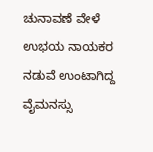ಚುನಾವಣೆ ವೇಳೆ ಉಭಯ ನಾಯಕರ ನಡುವೆ ಉಂಟಾಗಿದ್ದ ವೈಮನಸ್ಸು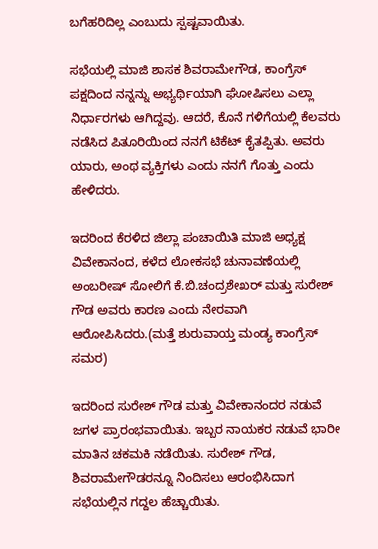ಬಗೆಹರಿದಿಲ್ಲ ಎಂಬುದು ಸ್ಪಷ್ಟವಾಯಿತು.

ಸಭೆಯಲ್ಲಿ ಮಾಜಿ ಶಾಸಕ ಶಿವರಾಮೇಗೌಡ, ಕಾಂಗ್ರೆಸ್ ಪಕ್ಷದಿಂದ ನನ್ನನ್ನು ಅಭ್ಯರ್ಥಿಯಾಗಿ ಘೋಷಿಸಲು ಎಲ್ಲಾ ನಿರ್ಧಾರಗಳು ಆಗಿದ್ದವು. ಆದರೆ, ಕೊನೆ ಗಳಿಗೆಯಲ್ಲಿ ಕೆಲವರು ನಡೆಸಿದ ಪಿತೂರಿಯಿಂದ ನನಗೆ ಟಿಕೆಟ್ ಕೈತಪ್ಪಿತು. ಅವರು ಯಾರು, ಅಂಥ ವ್ಯಕ್ತಿಗಳು ಎಂದು ನನಗೆ ಗೊತ್ತು ಎಂದು ಹೇಳಿದರು.

ಇದರಿಂದ ಕೆರಳಿದ ಜಿಲ್ಲಾ ಪಂಚಾಯಿತಿ ಮಾಜಿ ಅಧ್ಯಕ್ಷ ವಿವೇಕಾನಂದ, ಕಳೆದ ಲೋಕಸಭೆ ಚುನಾವಣೆಯಲ್ಲಿ ಅಂಬರೀಷ್ ಸೋಲಿಗೆ ಕೆ.ಬಿ.ಚಂದ್ರಶೇಖರ್ ಮತ್ತು ಸುರೇಶ್ ಗೌಡ ಅವರು ಕಾರಣ ಎಂದು ನೇರವಾಗಿ ಆರೋಪಿಸಿದರು.(ಮತ್ತೆ ಶುರುವಾಯ್ತ ಮಂಡ್ಯ ಕಾಂಗ್ರೆಸ್ ಸಮರ)

ಇದರಿಂದ ಸುರೇಶ್ ಗೌಡ ಮತ್ತು ವಿವೇಕಾನಂದರ ನಡುವೆ ಜಗಳ ಪ್ರಾರಂಭವಾಯಿತು. ಇಬ್ಬರ ನಾಯಕರ ನಡುವೆ ಭಾರೀ ಮಾತಿನ ಚಕಮಕಿ ನಡೆಯಿತು. ಸುರೇಶ್ ಗೌಡ, ಶಿವರಾಮೇಗೌಡರನ್ನೂ ನಿಂದಿಸಲು ಆರಂಭಿಸಿದಾಗ ಸಭೆಯಲ್ಲಿನ ಗದ್ದಲ ಹೆಚ್ಚಾಯಿತು.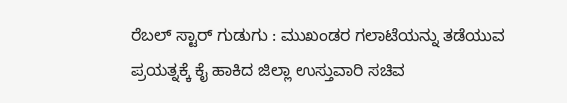ರೆಬಲ್ ಸ್ಟಾರ್ ಗುಡುಗು : ಮುಖಂಡರ ಗಲಾಟೆಯನ್ನು ತಡೆಯುವ ಪ್ರಯತ್ನಕ್ಕೆ ಕೈ ಹಾಕಿದ ಜಿಲ್ಲಾ ಉಸ್ತುವಾರಿ ಸಚಿವ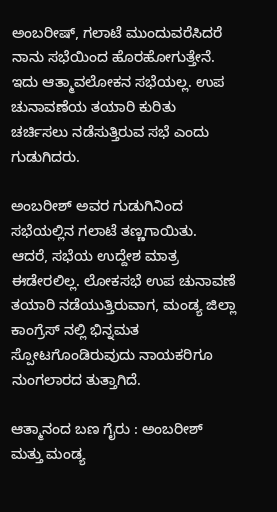ಅಂಬರೀಷ್, ಗಲಾಟೆ ಮುಂದುವರೆಸಿದರೆ ನಾನು ಸಭೆಯಿಂದ ಹೊರಹೋಗುತ್ತೇನೆ. ಇದು ಆತ್ಮಾವಲೋಕನ ಸಭೆಯಲ್ಲ. ಉಪ ಚುನಾವಣೆಯ ತಯಾರಿ ಕುರಿತು ಚರ್ಚಿಸಲು ನಡೆಸುತ್ತಿರುವ ಸಭೆ ಎಂದು ಗುಡುಗಿದರು.

ಅಂಬರೀಶ್ ಅವರ ಗುಡುಗಿನಿಂದ ಸಭೆಯಲ್ಲಿನ ಗಲಾಟೆ ತಣ್ಣಗಾಯಿತು. ಆದರೆ, ಸಭೆಯ ಉದ್ದೇಶ ಮಾತ್ರ ಈಡೇರಲಿಲ್ಲ. ಲೋಕಸಭೆ ಉಪ ಚುನಾವಣೆ ತಯಾರಿ ನಡೆಯುತ್ತಿರುವಾಗ, ಮಂಡ್ಯ ಜಿಲ್ಲಾ ಕಾಂಗ್ರೆಸ್ ನಲ್ಲಿ ಭಿನ್ನಮತ ಸ್ಪೋಟಗೊಂಡಿರುವುದು ನಾಯಕರಿಗೂ ನುಂಗಲಾರದ ತುತ್ತಾಗಿದೆ.

ಆತ್ಮಾನಂದ ಬಣ ಗೈರು : ಅಂಬರೀಶ್ ಮತ್ತು ಮಂಡ್ಯ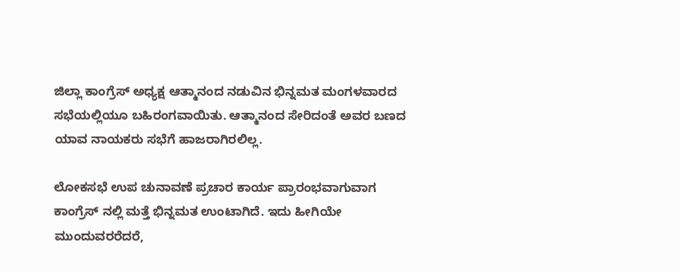ಜಿಲ್ಲಾ ಕಾಂಗ್ರೆಸ್ ಅಧ್ಯಕ್ಷ ಆತ್ಮಾನಂದ ನಡುವಿನ ಭಿನ್ನಮತ ಮಂಗಳವಾರದ ಸಭೆಯಲ್ಲಿಯೂ ಬಹಿರಂಗವಾಯಿತು. ಆತ್ಮಾನಂದ ಸೇರಿದಂತೆ ಅವರ ಬಣದ ಯಾವ ನಾಯಕರು ಸಭೆಗೆ ಹಾಜರಾಗಿರಲಿಲ್ಲ.

ಲೋಕಸಭೆ ಉಪ ಚುನಾವಣೆ ಪ್ರಚಾರ ಕಾರ್ಯ ಪ್ರಾರಂಭವಾಗುವಾಗ ಕಾಂಗ್ರೆಸ್ ನಲ್ಲಿ ಮತ್ತೆ ಭಿನ್ನಮತ ಉಂಟಾಗಿದೆ. ಇದು ಹೀಗಿಯೇ ಮುಂದುವರರೆದರೆ,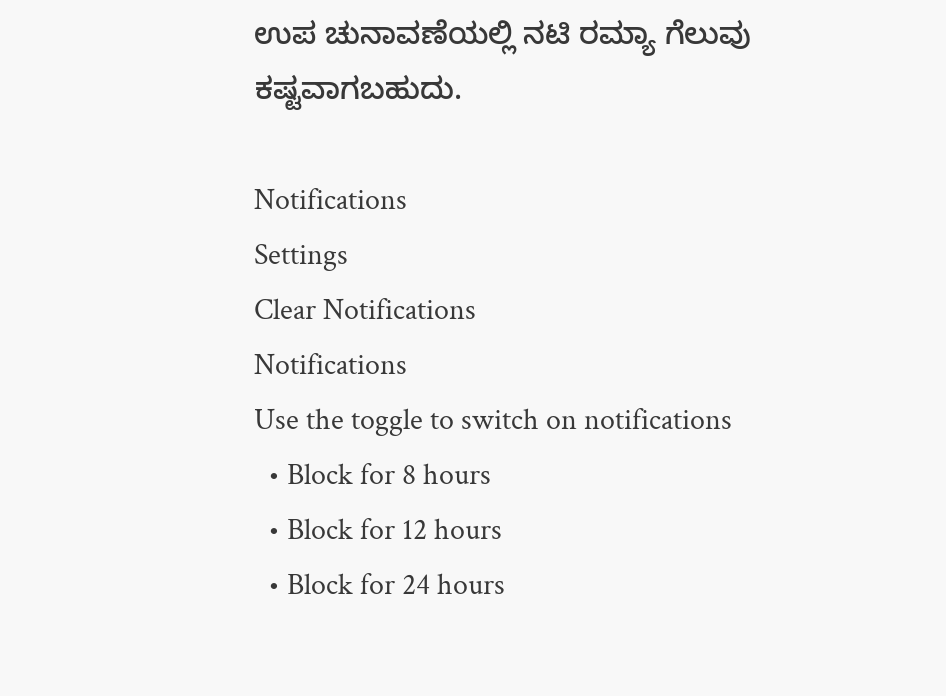ಉಪ ಚುನಾವಣೆಯಲ್ಲಿ ನಟಿ ರಮ್ಯಾ ಗೆಲುವು ಕಷ್ಟವಾಗಬಹುದು.

Notifications
Settings
Clear Notifications
Notifications
Use the toggle to switch on notifications
  • Block for 8 hours
  • Block for 12 hours
  • Block for 24 hours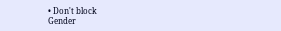• Don't block
Gender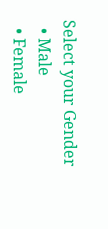Select your Gender
  • Male
  • Female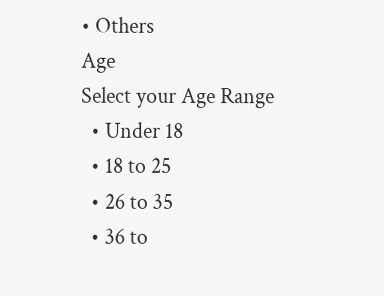• Others
Age
Select your Age Range
  • Under 18
  • 18 to 25
  • 26 to 35
  • 36 to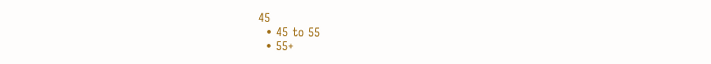45
  • 45 to 55
  • 55+